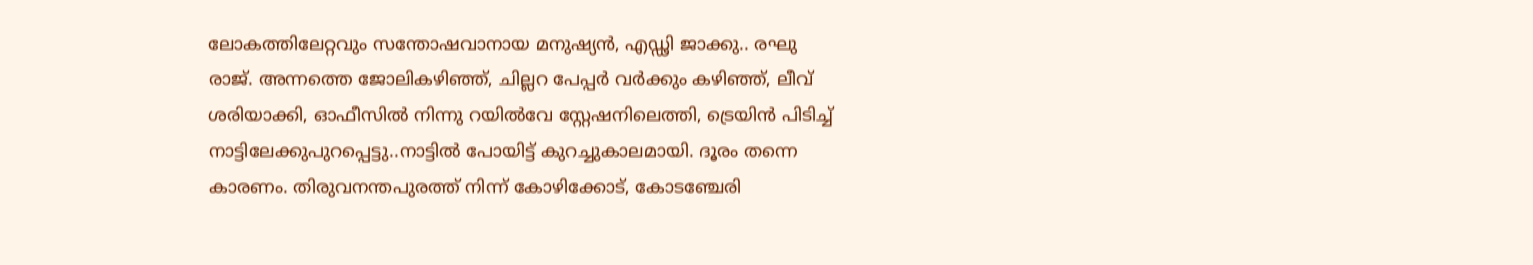ലോകത്തിലേറ്റവും സന്തോഷവാനായ മനുഷ്യൻ, എഡ്ഢി ജാക്കു.. രഘു രാജ്. അന്നത്തെ ജോലികഴിഞ്ഞ്, ചില്ലറ പേപ്പർ വർക്കും കഴിഞ്ഞ്, ലീവ് ശരിയാക്കി, ഓഫീസിൽ നിന്നു റയിൽവേ സ്റ്റേഷനിലെത്തി, ട്രെയിൻ പിടിച്ച് നാട്ടിലേക്കുപുറപ്പെട്ടു..നാട്ടിൽ പോയിട്ട് കുറച്ചുകാലമായി. ദൂരം തന്നെ കാരണം. തിരുവനന്തപുരത്ത് നിന്ന് കോഴിക്കോട്, കോടഞ്ചേരി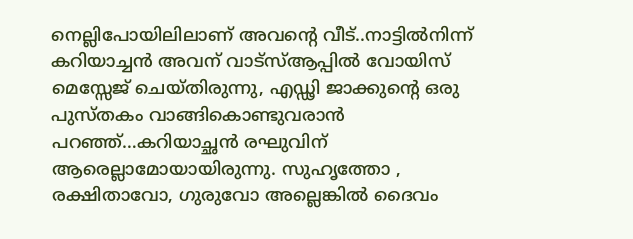നെല്ലിപോയിലിലാണ് അവന്റെ വീട്..നാട്ടിൽനിന്ന് കറിയാച്ചൻ അവന് വാട്സ്ആപ്പിൽ വോയിസ് മെസ്സേജ് ചെയ്തിരുന്നു, എഡ്ഢി ജാക്കുന്റെ ഒരു പുസ്തകം വാങ്ങികൊണ്ടുവരാൻ പറഞ്ഞ്…കറിയാച്ഛൻ രഘുവിന് ആരെല്ലാമോയായിരുന്നു. സുഹൃത്തോ , രക്ഷിതാവോ, ഗുരുവോ അല്ലെങ്കിൽ ദൈവം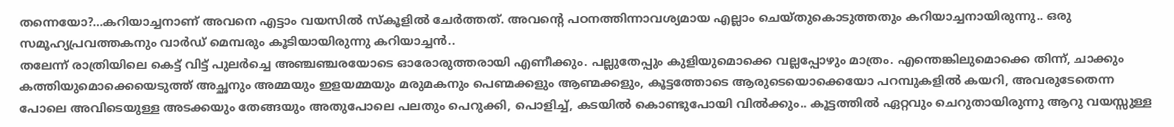തന്നെയോ?…കറിയാച്ചനാണ് അവനെ എട്ടാം വയസിൽ സ്കൂളിൽ ചേർത്തത്. അവന്റെ പഠനത്തിന്നാവശ്യമായ എല്ലാം ചെയ്തുകൊടുത്തതും കറിയാച്ചനായിരുന്നു.. ഒരു സമൂഹ്യപ്രവത്തകനും വാർഡ് മെമ്പരും കൂടിയായിരുന്നു കറിയാച്ചൻ..
തലേന്ന് രാത്രിയിലെ കെട്ട് വിട്ട് പുലർച്ചെ അഞ്ചഞ്ചരയോടെ ഓരോരുത്തരായി എണീക്കും. പല്ലുതേപ്പും കുളിയുമൊക്കെ വല്ലപ്പോഴും മാത്രം. എന്തെങ്കിലുമൊക്കെ തിന്ന്, ചാക്കും കത്തിയുമൊക്കെയെടുത്ത് അച്ഛനും അമ്മയും ഇളയമ്മയും മരുമകനും പെണ്മക്കളും ആണ്മക്കളും, കൂട്ടത്തോടെ ആരുടെയൊക്കെയോ പറമ്പുകളിൽ കയറി, അവരുടേതെന്ന പോലെ അവിടെയുള്ള അടക്കയും തേങ്ങയും അതുപോലെ പലതും പെറുക്കി, പൊളിച്ച്, കടയിൽ കൊണ്ടുപോയി വിൽക്കും.. കൂട്ടത്തിൽ ഏറ്റവും ചെറുതായിരുന്നു ആറു വയസ്സുള്ള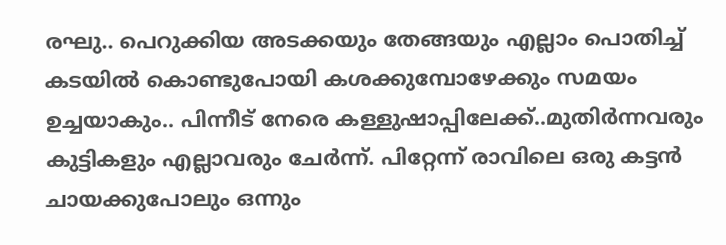രഘു.. പെറുക്കിയ അടക്കയും തേങ്ങയും എല്ലാം പൊതിച്ച് കടയിൽ കൊണ്ടുപോയി കശക്കുമ്പോഴേക്കും സമയം ഉച്ചയാകും.. പിന്നീട് നേരെ കള്ളുഷാപ്പിലേക്ക്..മുതിർന്നവരും കുട്ടികളും എല്ലാവരും ചേർന്ന്. പിറ്റേന്ന് രാവിലെ ഒരു കട്ടൻ ചായക്കുപോലും ഒന്നും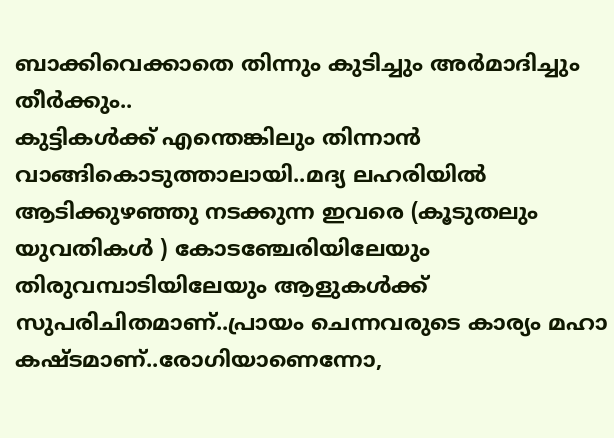ബാക്കിവെക്കാതെ തിന്നും കുടിച്ചും അർമാദിച്ചും തീർക്കും..
കുട്ടികൾക്ക് എന്തെങ്കിലും തിന്നാൻ വാങ്ങികൊടുത്താലായി..മദ്യ ലഹരിയിൽ ആടിക്കുഴഞ്ഞു നടക്കുന്ന ഇവരെ (കൂടുതലും യുവതികൾ ) കോടഞ്ചേരിയിലേയും തിരുവമ്പാടിയിലേയും ആളുകൾക്ക് സുപരിചിതമാണ്..പ്രായം ചെന്നവരുടെ കാര്യം മഹാ കഷ്ടമാണ്..രോഗിയാണെന്നോ,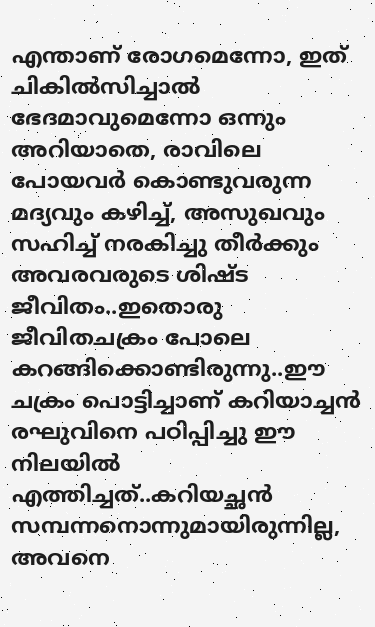എന്താണ് രോഗമെന്നോ, ഇത് ചികിൽസിച്ചാൽ ഭേദമാവുമെന്നോ ഒന്നും അറിയാതെ, രാവിലെ പോയവർ കൊണ്ടുവരുന്ന മദ്യവും കഴിച്ച്, അസുഖവും സഹിച്ച് നരകിച്ചു തീർക്കും അവരവരുടെ ശിഷ്ട ജീവിതം..ഇതൊരു ജീവിതചക്രം പോലെ കറങ്ങിക്കൊണ്ടിരുന്നു..ഈ ചക്രം പൊട്ടിച്ചാണ് കറിയാച്ചൻ രഘുവിനെ പഠിപ്പിച്ചു ഈ നിലയിൽ എത്തിച്ചത്..കറിയച്ഛൻ സമ്പന്നനൊന്നുമായിരുന്നില്ല, അവനെ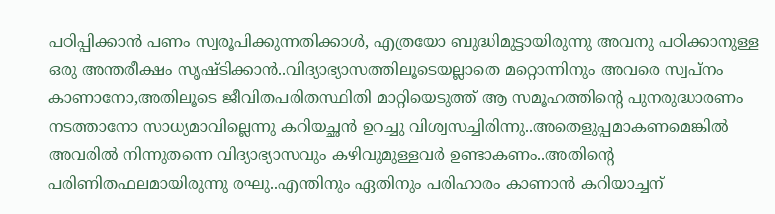പഠിപ്പിക്കാൻ പണം സ്വരൂപിക്കുന്നതിക്കാൾ, എത്രയോ ബുദ്ധിമുട്ടായിരുന്നു അവനു പഠിക്കാനുള്ള ഒരു അന്തരീക്ഷം സൃഷ്ടിക്കാൻ..വിദ്യാഭ്യാസത്തിലൂടെയല്ലാതെ മറ്റൊന്നിനും അവരെ സ്വപ്നം കാണാനോ,അതിലൂടെ ജീവിതപരിതസ്ഥിതി മാറ്റിയെടുത്ത് ആ സമൂഹത്തിന്റെ പുനരുദ്ധാരണം നടത്താനോ സാധ്യമാവില്ലെന്നു കറിയച്ഛൻ ഉറച്ചു വിശ്വസച്ചിരിന്നു..അതെളുപ്പമാകണമെങ്കിൽ അവരിൽ നിന്നുതന്നെ വിദ്യാഭ്യാസവും കഴിവുമുള്ളവർ ഉണ്ടാകണം..അതിന്റെ പരിണിതഫലമായിരുന്നു രഘു..എന്തിനും ഏതിനും പരിഹാരം കാണാൻ കറിയാച്ചന്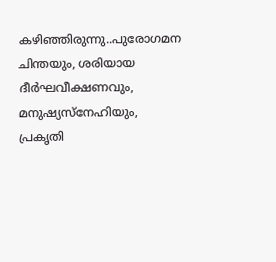കഴിഞ്ഞിരുന്നു..പുരോഗമന ചിന്തയും, ശരിയായ ദീർഘവീക്ഷണവും, മനുഷ്യസ്നേഹിയും, പ്രകൃതി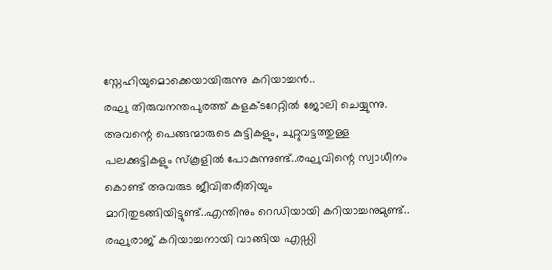സ്നേഹിയുമൊക്കെയായിരുന്നു കറിയാച്ചൻ..
രഘു തിരുവനന്തപുരത്ത് കളക്ടറേറ്റിൽ ജോലി ചെയ്യുന്നു. അവന്റെ പെങ്ങന്മാരുടെ കുട്ടികളും, ചുറ്റുവട്ടത്തുള്ള പലക്കുട്ടികളും സ്കൂളിൽ പോകുന്നുണ്ട്..രഘുവിന്റെ സ്വാധീനം കൊണ്ട് അവരുട ജീവിതരീതിയും മാറിതുടങ്ങിയിട്ടുണ്ട്..എന്തിനും റെഡിയായി കറിയാച്ചനുമുണ്ട്.. രഘുരാജ് കറിയാച്ചനായി വാങ്ങിയ എഡ്ഡി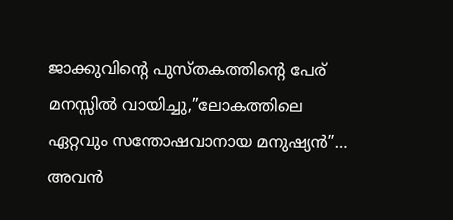ജാക്കുവിന്റെ പുസ്തകത്തിന്റെ പേര് മനസ്സിൽ വായിച്ചു,”ലോകത്തിലെ ഏറ്റവും സന്തോഷവാനായ മനുഷ്യൻ”… അവൻ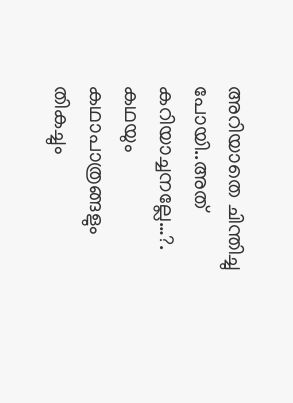അറിയാതെ ചിന്തിച്ചു പോയി..അത് കറിയാച്ചനല്ലേ…?. കഥയും കഥാപാത്രങ്ങളും തികച്ചും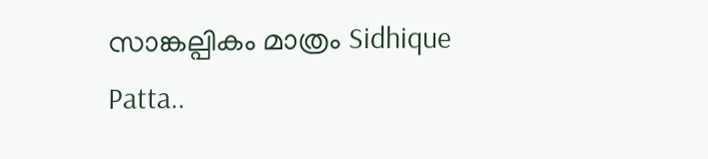സാങ്കല്പികം മാത്രം Sidhique Patta..